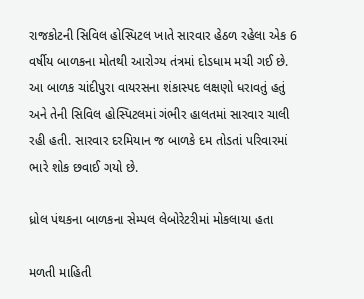રાજકોટની સિવિલ હોસ્પિટલ ખાતે સારવાર હેઠળ રહેલા એક 6 વર્ષીય બાળકના મોતથી આરોગ્ય તંત્રમાં દોડધામ મચી ગઈ છે. આ બાળક ચાંદીપુરા વાયરસના શંકાસ્પદ લક્ષણો ધરાવતું હતું અને તેની સિવિલ હોસ્પિટલમાં ગંભીર હાલતમાં સારવાર ચાલી રહી હતી. સારવાર દરમિયાન જ બાળકે દમ તોડતાં પરિવારમાં ભારે શોક છવાઈ ગયો છે.

ધ્રોલ પંથકના બાળકના સેમ્પલ લેબોરેટરીમાં મોકલાયા હતા

મળતી માહિતી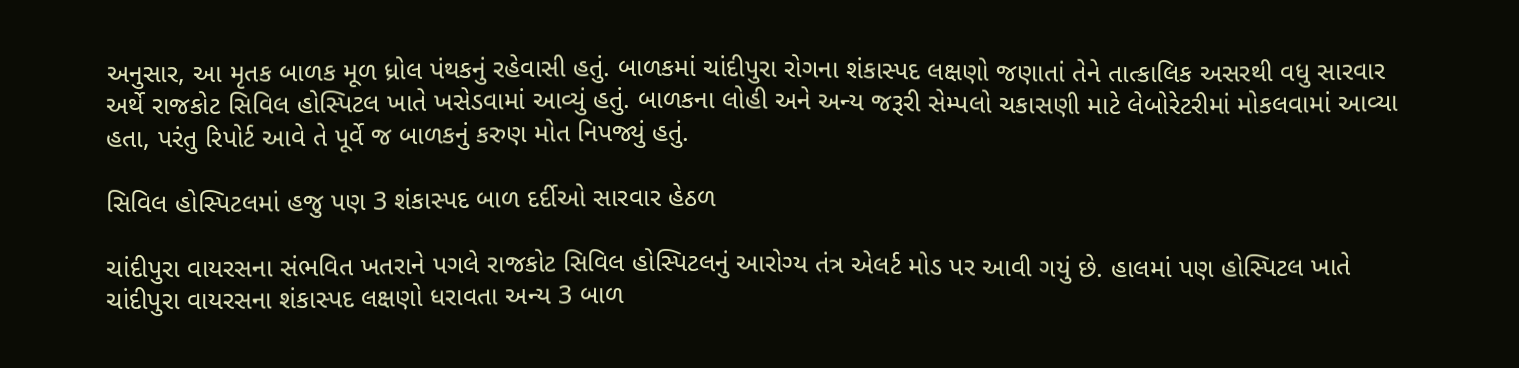અનુસાર, આ મૃતક બાળક મૂળ ધ્રોલ પંથકનું રહેવાસી હતું. બાળકમાં ચાંદીપુરા રોગના શંકાસ્પદ લક્ષણો જણાતાં તેને તાત્કાલિક અસરથી વધુ સારવાર અર્થે રાજકોટ સિવિલ હોસ્પિટલ ખાતે ખસેડવામાં આવ્યું હતું. બાળકના લોહી અને અન્ય જરૂરી સેમ્પલો ચકાસણી માટે લેબોરેટરીમાં મોકલવામાં આવ્યા હતા, પરંતુ રિપોર્ટ આવે તે પૂર્વે જ બાળકનું કરુણ મોત નિપજ્યું હતું.

સિવિલ હોસ્પિટલમાં હજુ પણ 3 શંકાસ્પદ બાળ દર્દીઓ સારવાર હેઠળ

ચાંદીપુરા વાયરસના સંભવિત ખતરાને પગલે રાજકોટ સિવિલ હોસ્પિટલનું આરોગ્ય તંત્ર એલર્ટ મોડ પર આવી ગયું છે. હાલમાં પણ હોસ્પિટલ ખાતે ચાંદીપુરા વાયરસના શંકાસ્પદ લક્ષણો ધરાવતા અન્ય 3 બાળ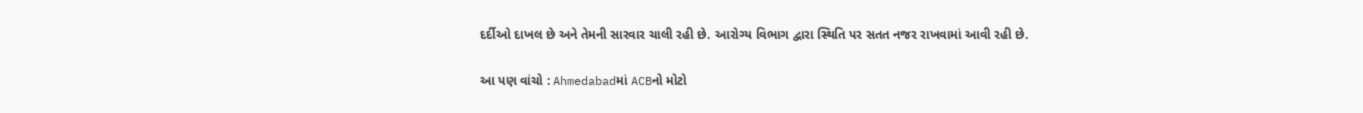દર્દીઓ દાખલ છે અને તેમની સારવાર ચાલી રહી છે. આરોગ્ય વિભાગ દ્વારા સ્થિતિ પર સતત નજર રાખવામાં આવી રહી છે.

આ પણ વાંચો : Ahmedabadમાં ACBનો મોટો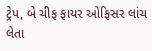ટ્રેપ, બે ચીફ ફાયર ઓફિસર લાંચ લેતા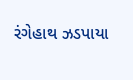રંગેહાથ ઝડપાયા